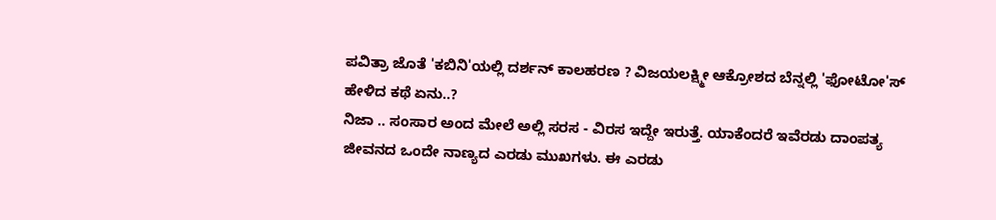ಪವಿತ್ರಾ ಜೊತೆ 'ಕಬಿನಿ'ಯಲ್ಲಿ ದರ್ಶನ್ ಕಾಲಹರಣ ? ವಿಜಯಲಕ್ಷ್ಮೀ ಆಕ್ರೋಶದ ಬೆನ್ನಲ್ಲಿ 'ಫೋಟೋ'ಸ್ ಹೇಳಿದ ಕಥೆ ಏನು..?
ನಿಜಾ .. ಸಂಸಾರ ಅಂದ ಮೇಲೆ ಅಲ್ಲಿ ಸರಸ - ವಿರಸ ಇದ್ದೇ ಇರುತ್ತೆ. ಯಾಕೆಂದರೆ ಇವೆರಡು ದಾಂಪತ್ಯ ಜೀವನದ ಒಂದೇ ನಾಣ್ಯದ ಎರಡು ಮುಖಗಳು. ಈ ಎರಡು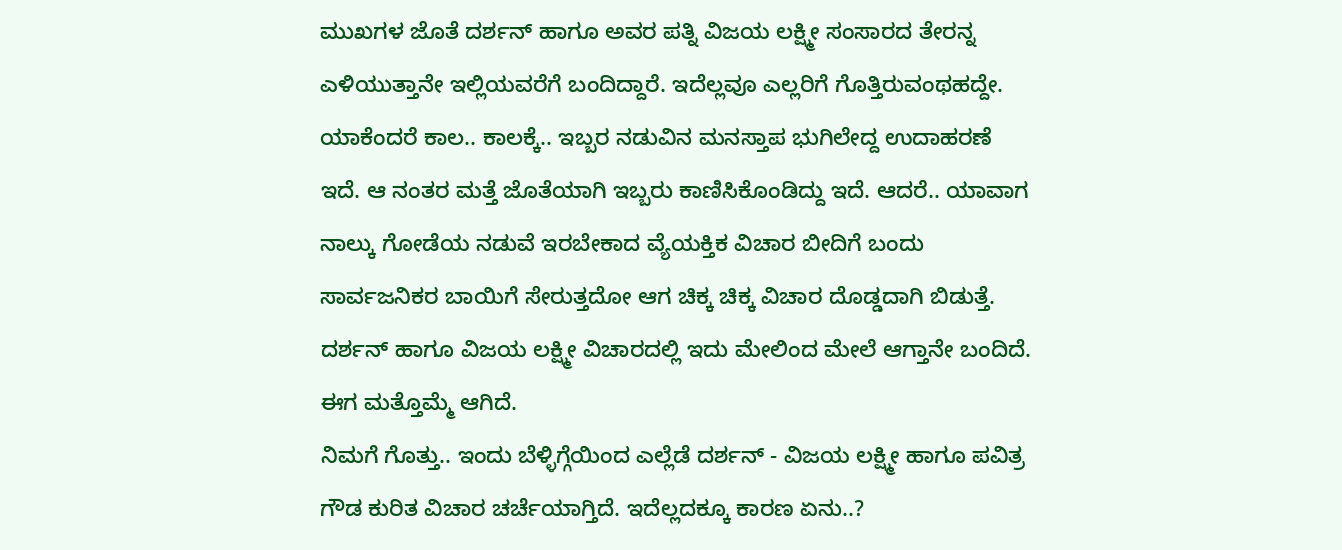ಮುಖಗಳ ಜೊತೆ ದರ್ಶನ್ ಹಾಗೂ ಅವರ ಪತ್ನಿ ವಿಜಯ ಲಕ್ಷ್ಮೀ ಸಂಸಾರದ ತೇರನ್ನ ಎಳಿಯುತ್ತಾನೇ ಇಲ್ಲಿಯವರೆಗೆ ಬಂದಿದ್ದಾರೆ. ಇದೆಲ್ಲವೂ ಎಲ್ಲರಿಗೆ ಗೊತ್ತಿರುವಂಥಹದ್ದೇ. ಯಾಕೆಂದರೆ ಕಾಲ.. ಕಾಲಕ್ಕೆ.. ಇಬ್ಬರ ನಡುವಿನ ಮನಸ್ತಾಪ ಭುಗಿಲೇದ್ದ ಉದಾಹರಣೆ ಇದೆ. ಆ ನಂತರ ಮತ್ತೆ ಜೊತೆಯಾಗಿ ಇಬ್ಬರು ಕಾಣಿಸಿಕೊಂಡಿದ್ದು ಇದೆ. ಆದರೆ.. ಯಾವಾಗ ನಾಲ್ಕು ಗೋಡೆಯ ನಡುವೆ ಇರಬೇಕಾದ ವ್ಯೆಯಕ್ತಿಕ ವಿಚಾರ ಬೀದಿಗೆ ಬಂದು ಸಾರ್ವಜನಿಕರ ಬಾಯಿಗೆ ಸೇರುತ್ತದೋ ಆಗ ಚಿಕ್ಕ ಚಿಕ್ಕ ವಿಚಾರ ದೊಡ್ಡದಾಗಿ ಬಿಡುತ್ತೆ. ದರ್ಶನ್ ಹಾಗೂ ವಿಜಯ ಲಕ್ಷ್ಮೀ ವಿಚಾರದಲ್ಲಿ ಇದು ಮೇಲಿಂದ ಮೇಲೆ ಆಗ್ತಾನೇ ಬಂದಿದೆ. ಈಗ ಮತ್ತೊಮ್ಮೆ ಆಗಿದೆ.
ನಿಮಗೆ ಗೊತ್ತು.. ಇಂದು ಬೆಳ್ಳಿಗ್ಗೆಯಿಂದ ಎಲ್ಲೆಡೆ ದರ್ಶನ್ - ವಿಜಯ ಲಕ್ಷ್ಮೀ ಹಾಗೂ ಪವಿತ್ರ ಗೌಡ ಕುರಿತ ವಿಚಾರ ಚರ್ಚೆಯಾಗ್ತಿದೆ. ಇದೆಲ್ಲದಕ್ಕೂ ಕಾರಣ ಏನು..?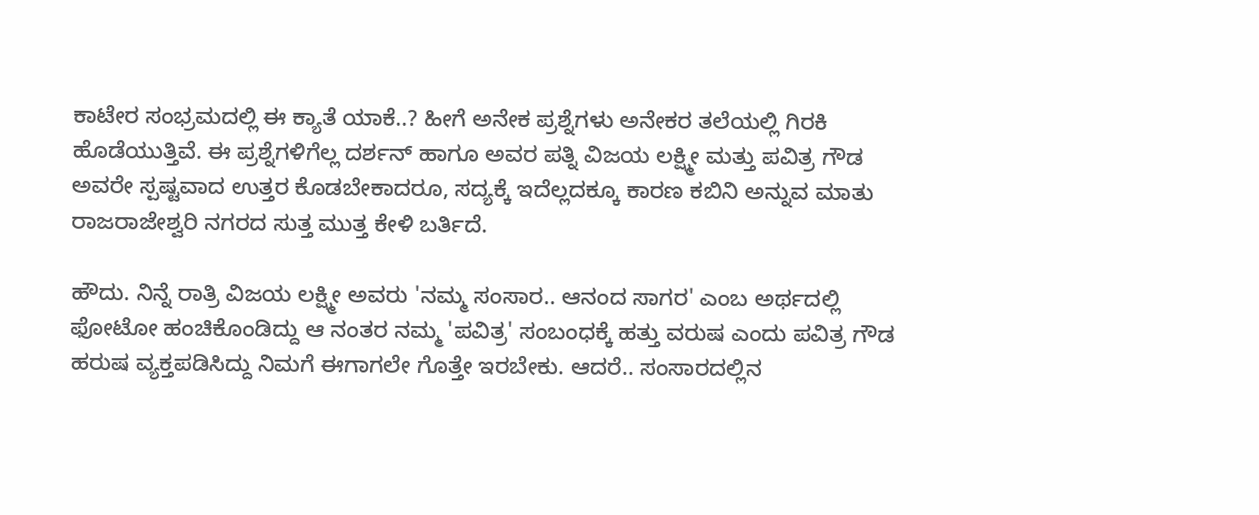ಕಾಟೇರ ಸಂಭ್ರಮದಲ್ಲಿ ಈ ಕ್ಯಾತೆ ಯಾಕೆ..? ಹೀಗೆ ಅನೇಕ ಪ್ರಶ್ನೆಗಳು ಅನೇಕರ ತಲೆಯಲ್ಲಿ ಗಿರಕಿ ಹೊಡೆಯುತ್ತಿವೆ. ಈ ಪ್ರಶ್ನೆಗಳಿಗೆಲ್ಲ ದರ್ಶನ್ ಹಾಗೂ ಅವರ ಪತ್ನಿ ವಿಜಯ ಲಕ್ಷ್ಮೀ ಮತ್ತು ಪವಿತ್ರ ಗೌಡ ಅವರೇ ಸ್ಪಷ್ಟವಾದ ಉತ್ತರ ಕೊಡಬೇಕಾದರೂ, ಸದ್ಯಕ್ಕೆ ಇದೆಲ್ಲದಕ್ಕೂ ಕಾರಣ ಕಬಿನಿ ಅನ್ನುವ ಮಾತು ರಾಜರಾಜೇಶ್ವರಿ ನಗರದ ಸುತ್ತ ಮುತ್ತ ಕೇಳಿ ಬರ್ತಿದೆ.

ಹೌದು. ನಿನ್ನೆ ರಾತ್ರಿ ವಿಜಯ ಲಕ್ಷ್ಮೀ ಅವರು 'ನಮ್ಮ ಸಂಸಾರ.. ಆನಂದ ಸಾಗರ' ಎಂಬ ಅರ್ಥದಲ್ಲಿ ಫೋಟೋ ಹಂಚಿಕೊಂಡಿದ್ದು ಆ ನಂತರ ನಮ್ಮ 'ಪವಿತ್ರ' ಸಂಬಂಧಕ್ಕೆ ಹತ್ತು ವರುಷ ಎಂದು ಪವಿತ್ರ ಗೌಡ ಹರುಷ ವ್ಯಕ್ತಪಡಿಸಿದ್ದು ನಿಮಗೆ ಈಗಾಗಲೇ ಗೊತ್ತೇ ಇರಬೇಕು. ಆದರೆ.. ಸಂಸಾರದಲ್ಲಿನ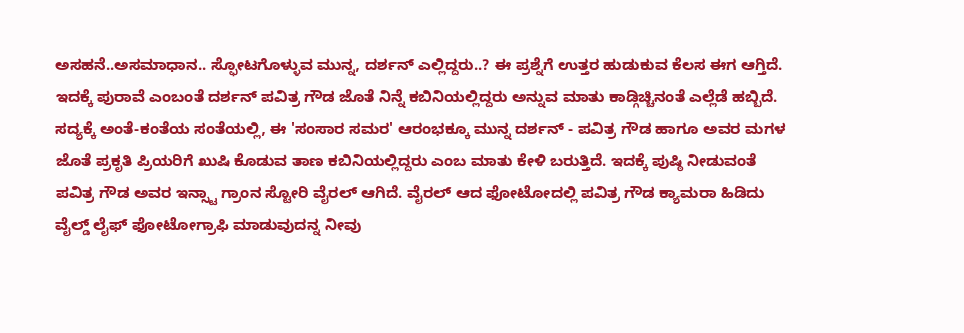ಅಸಹನೆ..ಅಸಮಾಧಾನ.. ಸ್ಫೋಟಗೊಳ್ಳುವ ಮುನ್ನ, ದರ್ಶನ್ ಎಲ್ಲಿದ್ದರು..? ಈ ಪ್ರಶ್ನೆಗೆ ಉತ್ತರ ಹುಡುಕುವ ಕೆಲಸ ಈಗ ಆಗ್ತಿದೆ. ಇದಕ್ಕೆ ಪುರಾವೆ ಎಂಬಂತೆ ದರ್ಶನ್ ಪವಿತ್ರ ಗೌಡ ಜೊತೆ ನಿನ್ನೆ ಕಬಿನಿಯಲ್ಲಿದ್ದರು ಅನ್ನುವ ಮಾತು ಕಾಡ್ಗಿಚ್ಚಿನಂತೆ ಎಲ್ಲೆಡೆ ಹಬ್ಬಿದೆ.
ಸದ್ಯಕ್ಕೆ ಅಂತೆ-ಕಂತೆಯ ಸಂತೆಯಲ್ಲಿ, ಈ 'ಸಂಸಾರ ಸಮರ' ಆರಂಭಕ್ಕೂ ಮುನ್ನ ದರ್ಶನ್ - ಪವಿತ್ರ ಗೌಡ ಹಾಗೂ ಅವರ ಮಗಳ ಜೊತೆ ಪ್ರಕೃತಿ ಪ್ರಿಯರಿಗೆ ಖುಷಿ ಕೊಡುವ ತಾಣ ಕಬಿನಿಯಲ್ಲಿದ್ದರು ಎಂಬ ಮಾತು ಕೇಳಿ ಬರುತ್ತಿದೆ. ಇದಕ್ಕೆ ಪುಷ್ಠಿ ನೀಡುವಂತೆ ಪವಿತ್ರ ಗೌಡ ಅವರ ಇನ್ಸ್ಟಾ ಗ್ರಾಂನ ಸ್ಟೋರಿ ವೈರಲ್ ಆಗಿದೆ. ವೈರಲ್ ಆದ ಫೋಟೋದಲ್ಲಿ ಪವಿತ್ರ ಗೌಡ ಕ್ಯಾಮರಾ ಹಿಡಿದು ವೈಲ್ಡ್ ಲೈಫ್ ಫೋಟೋಗ್ರಾಫಿ ಮಾಡುವುದನ್ನ ನೀವು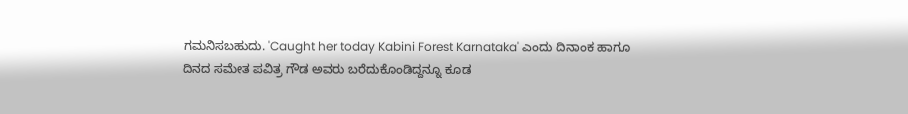ಗಮನಿಸಬಹುದು. 'Caught her today Kabini Forest Karnataka' ಎಂದು ದಿನಾಂಕ ಹಾಗೂ ದಿನದ ಸಮೇತ ಪವಿತ್ರ ಗೌಡ ಅವರು ಬರೆದುಕೊಂಡಿದ್ದನ್ನೂ ಕೂಡ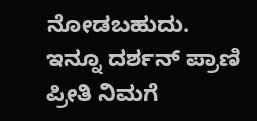ನೋಡಬಹುದು. ಇನ್ನೂ ದರ್ಶನ್ ಪ್ರಾಣಿ ಪ್ರೀತಿ ನಿಮಗೆ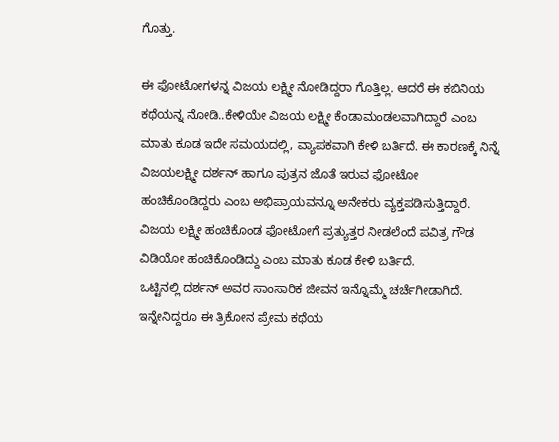ಗೊತ್ತು.

ಈ ಫೋಟೋಗಳನ್ನ ವಿಜಯ ಲಕ್ಷ್ಮೀ ನೋಡಿದ್ದರಾ ಗೊತ್ತಿಲ್ಲ. ಆದರೆ ಈ ಕಬಿನಿಯ ಕಥೆಯನ್ನ ನೋಡಿ..ಕೇಳಿಯೇ ವಿಜಯ ಲಕ್ಷ್ಮೀ ಕೆಂಡಾಮಂಡಲವಾಗಿದ್ದಾರೆ ಎಂಬ ಮಾತು ಕೂಡ ಇದೇ ಸಮಯದಲ್ಲಿ, ವ್ಯಾಪಕವಾಗಿ ಕೇಳಿ ಬರ್ತಿದೆ. ಈ ಕಾರಣಕ್ಕೆ ನಿನ್ನೆ ವಿಜಯಲಕ್ಷ್ಮೀ ದರ್ಶನ್ ಹಾಗೂ ಪುತ್ರನ ಜೊತೆ ಇರುವ ಫೋಟೋ ಹಂಚಿಕೊಂಡಿದ್ದರು ಎಂಬ ಅಭಿಪ್ರಾಯವನ್ನೂ ಅನೇಕರು ವ್ಯಕ್ತಪಡಿಸುತ್ತಿದ್ದಾರೆ. ವಿಜಯ ಲಕ್ಷ್ಮೀ ಹಂಚಿಕೊಂಡ ಫೋಟೋಗೆ ಪ್ರತ್ಯುತ್ತರ ನೀಡಲೆಂದೆ ಪವಿತ್ರ ಗೌಡ ವಿಡಿಯೋ ಹಂಚಿಕೊಂಡಿದ್ದು ಎಂಬ ಮಾತು ಕೂಡ ಕೇಳಿ ಬರ್ತಿದೆ.
ಒಟ್ಟಿನಲ್ಲಿ ದರ್ಶನ್ ಅವರ ಸಾಂಸಾರಿಕ ಜೀವನ ಇನ್ನೊಮ್ಮೆ ಚರ್ಚೆಗೀಡಾಗಿದೆ. ಇನ್ನೇನಿದ್ದರೂ ಈ ತ್ರಿಕೋನ ಪ್ರೇಮ ಕಥೆಯ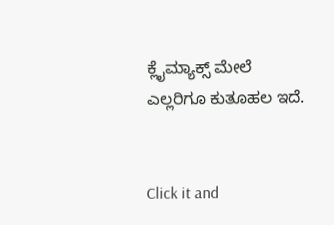ಕ್ಲೈಮ್ಯಾಕ್ಸ್ ಮೇಲೆ ಎಲ್ಲರಿಗೂ ಕುತೂಹಲ ಇದೆ.


Click it and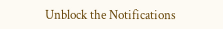Unblock the Notifications